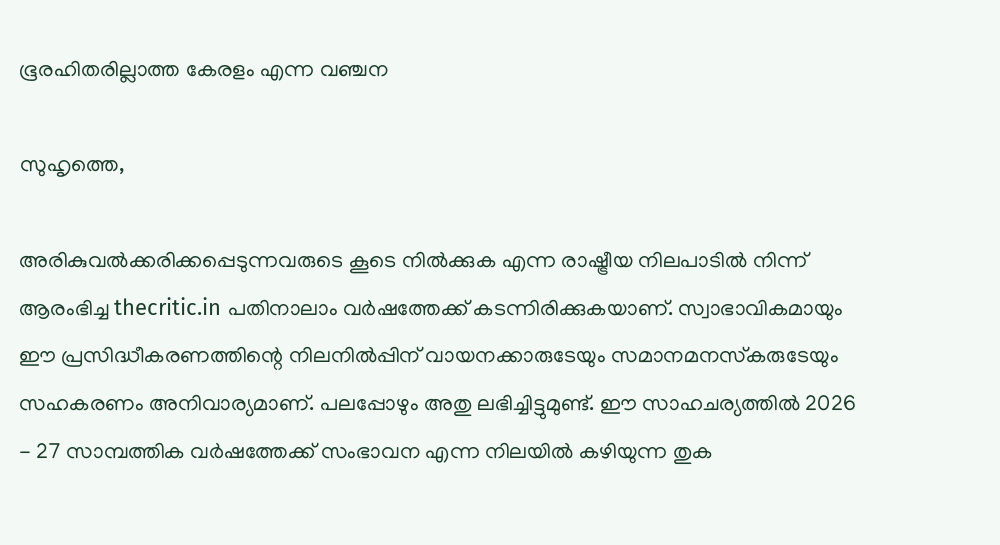ഭൂരഹിതരില്ലാത്ത കേരളം എന്ന വഞ്ചന

സുഹൃത്തെ,

അരികുവല്‍ക്കരിക്കപ്പെടുന്നവരുടെ കൂടെ നില്‍ക്കുക എന്ന രാഷ്ട്രീയ നിലപാടില്‍ നിന്ന് ആരംഭിച്ച thecritic.in പതിനാലാം വര്‍ഷത്തേക്ക് കടന്നിരിക്കുകയാണ്. സ്വാഭാവികമായും ഈ പ്രസിദ്ധീകരണത്തിന്റെ നിലനില്‍പ്പിന് വായനക്കാരുടേയും സമാനമനസ്‌കരുടേയും സഹകരണം അനിവാര്യമാണ്. പലപ്പോഴും അതു ലഭിച്ചിട്ടുമുണ്ട്. ഈ സാഹചര്യത്തില്‍ 2026 - 27 സാമ്പത്തിക വര്‍ഷത്തേക്ക് സംഭാവന എന്ന നിലയില്‍ കഴിയുന്ന തുക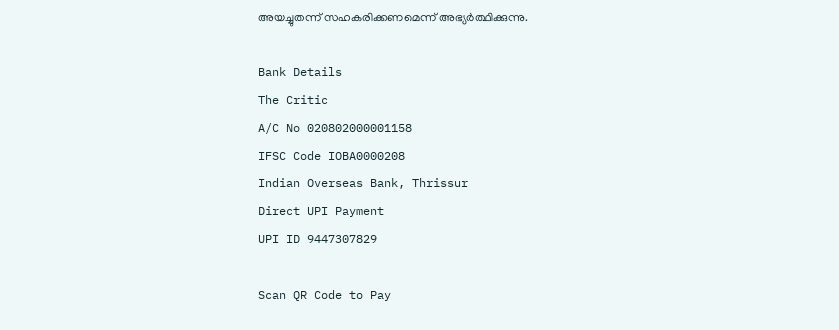അയച്ചുതന്ന് സഹകരിക്കണമെന്ന് അഭ്യര്‍ത്ഥിക്കുന്നു.

Bank Details
The Critic
A/C No 020802000001158
IFSC Code IOBA0000208
Indian Overseas Bank, Thrissur
Direct UPI Payment
UPI ID 9447307829

Scan QR Code to Pay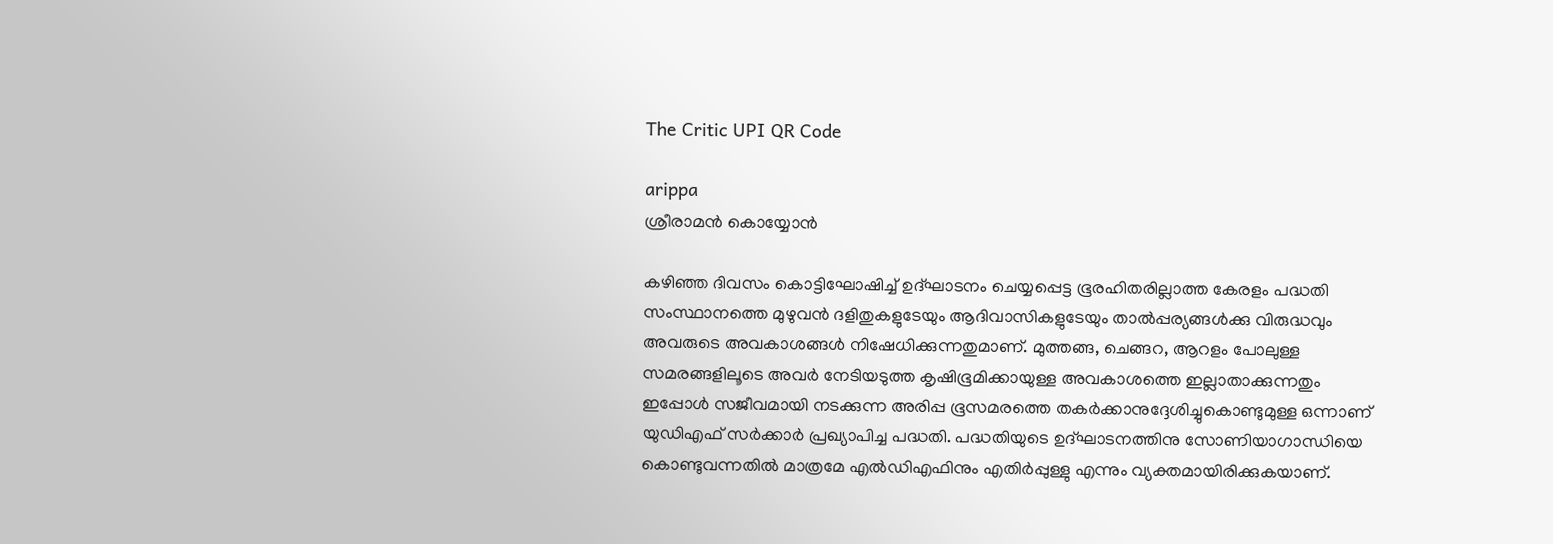The Critic UPI QR Code

arippa
ശ്രീരാമന്‍ കൊയ്യോന്‍

കഴിഞ്ഞ ദിവസം കൊട്ടിഘോഷിച്ച് ഉദ്ഘാടനം ചെയ്യപ്പെട്ട ഭൂരഹിതരില്ലാത്ത കേരളം പദ്ധതി സംസ്ഥാനത്തെ മുഴുവന്‍ ദളിതുകളുടേയും ആദിവാസികളുടേയും താല്‍പ്പര്യങ്ങള്‍ക്കു വിരുദ്ധവും അവരുടെ അവകാശങ്ങള്‍ നിഷേധിക്കുന്നതുമാണ്. മുത്തങ്ങ, ചെങ്ങറ, ആറളം പോലുള്ള സമരങ്ങളിലൂടെ അവര്‍ നേടിയടുത്ത കൃഷിഭൂമിക്കായുള്ള അവകാശത്തെ ഇല്ലാതാക്കുന്നതും ഇപ്പോള്‍ സജീവമായി നടക്കുന്ന അരിപ്പ ഭൂസമരത്തെ തകര്‍ക്കാനുദ്ദേശിച്ചുകൊണ്ടുമുള്ള ഒന്നാണ് യുഡിഎഫ് സര്‍ക്കാര്‍ പ്രഖ്യാപിച്ച പദ്ധതി. പദ്ധതിയുടെ ഉദ്ഘാടനത്തിനു സോണിയാഗാന്ധിയെ കൊണ്ടുവന്നതില്‍ മാത്രമേ എല്‍ഡിഎഫിനും എതിര്‍പ്പുള്ളു എന്നും വ്യക്തമായിരിക്കുകയാണ്.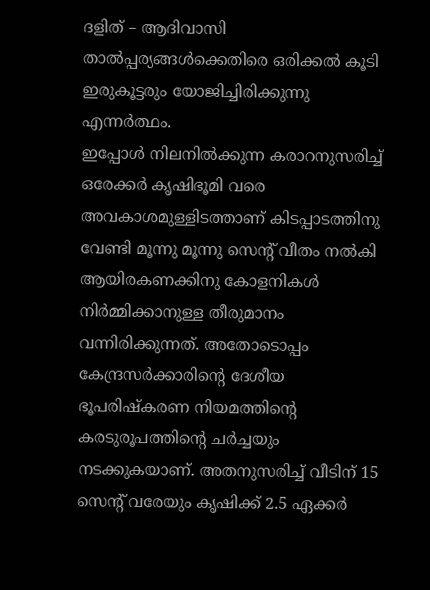ദളിത് – ആദിവാസി താല്‍പ്പര്യങ്ങള്‍ക്കെതിരെ ഒരിക്കല്‍ കൂടി ഇരുകൂട്ടരും യോജിച്ചിരിക്കുന്നു എന്നര്‍ത്ഥം.
ഇപ്പോള്‍ നിലനില്‍ക്കുന്ന കരാറനുസരിച്ച് ഒരേക്കര്‍ കൃഷിഭൂമി വരെ അവകാശമുള്ളിടത്താണ് കിടപ്പാടത്തിനു വേണ്ടി മൂന്നു മൂന്നു സെന്റ്‌ വീതം നല്‍കി ആയിരകണക്കിനു കോളനികള്‍ നിര്‍മ്മിക്കാനുള്ള തീരുമാനം വന്നിരിക്കുന്നത്. അതോടൊപ്പം കേന്ദ്രസര്‍ക്കാരിന്റെ ദേശീയ ഭൂപരിഷ്‌കരണ നിയമത്തിന്റെ കരടുരൂപത്തിന്റെ ചര്‍ച്ചയും നടക്കുകയാണ്. അതനുസരിച്ച് വീടിന് 15 സെന്റ് വരേയും കൃഷിക്ക് 2.5 ഏക്കര്‍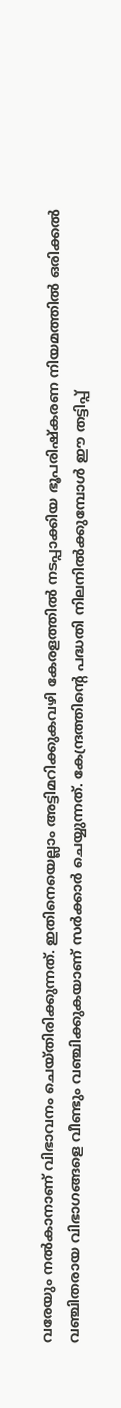വരേയും നല്‍കാനാണ് വിഭാവനം ചെയ്തിരിക്കുന്നത്. ഇതിനെയെല്ലാം അട്ടിമറിക്കുകവഴി കേരളത്തില്‍ നടപ്പാക്കിയ ഭൂപരിഷ്‌കരണ നിയമത്തില്‍ ഒരിക്കല്‍ വഞ്ചിതരായ വിഭാഗങ്ങളെ വീണ്ടും വഞ്ചിക്കുകയാണ് സര്‍ക്കാര്‍ ചെയ്യുന്നത്. കേന്ദ്രത്തിന്റെ പദ്ധതി നിലനില്‍ക്കുമ്പോള്‍ ഈ തട്ടിപ്പ്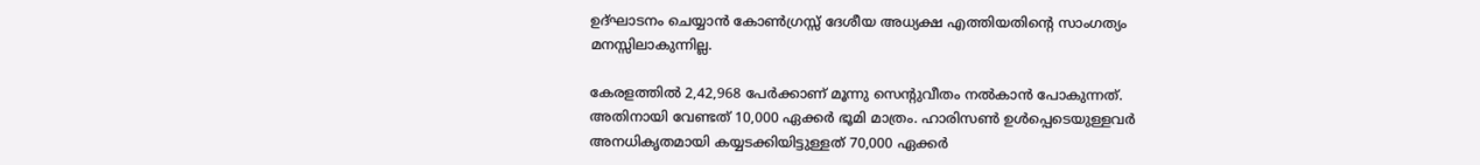ഉദ്ഘാടനം ചെയ്യാന്‍ കോണ്‍ഗ്രസ്സ് ദേശീയ അധ്യക്ഷ എത്തിയതിന്റെ സാംഗത്യം മനസ്സിലാകുന്നില്ല.

കേരളത്തില്‍ 2,42,968 പേര്‍ക്കാണ് മൂന്നു സെന്റുവീതം നല്‍കാന്‍ പോകുന്നത്. അതിനായി വേണ്ടത് 10,000 ഏക്കര്‍ ഭൂമി മാത്രം. ഹാരിസണ്‍ ഉള്‍പ്പെടെയുള്ളവര്‍
അനധികൃതമായി കയ്യടക്കിയിട്ടുള്ളത് 70,000 ഏക്കര്‍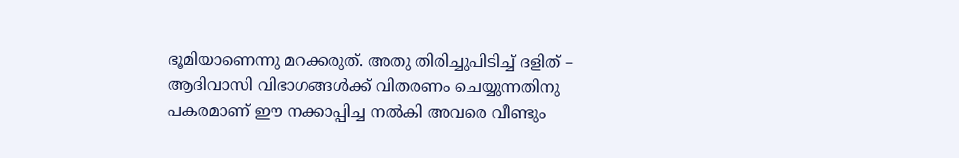ഭൂമിയാണെന്നു മറക്കരുത്. അതു തിരിച്ചുപിടിച്ച് ദളിത് – ആദിവാസി വിഭാഗങ്ങള്‍ക്ക് വിതരണം ചെയ്യുന്നതിനു പകരമാണ് ഈ നക്കാപ്പിച്ച നല്‍കി അവരെ വീണ്ടും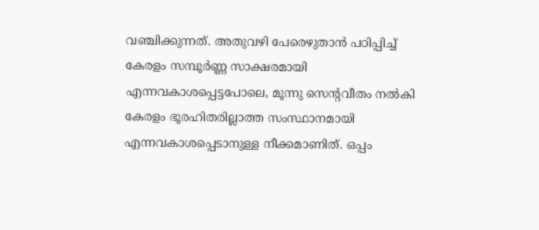വഞ്ചിക്കുന്നത്. അതുവഴി പേരെഴുതാന്‍ പഠിപ്പിച്ച് കേരളം സമ്പൂര്‍ണ്ണ സാക്ഷരമായി എന്നവകാശപ്പെട്ടപോലെ, മൂന്നു സെന്റവീതം നല്‍കി കേരളം ഭൂരഹിതരില്ലാത്ത സംസ്ഥാനമായി എന്നവകാശപ്പെടാനുള്ള നീക്കമാണിത്. ഒപ്പം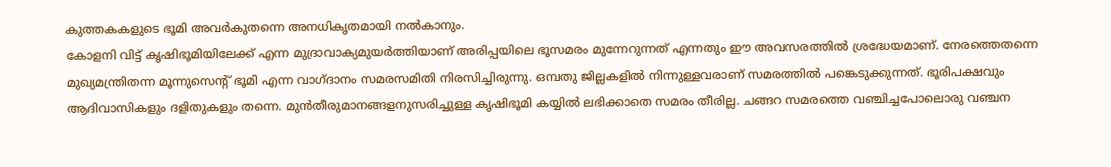കുത്തകകളുടെ ഭൂമി അവര്‍കുതന്നെ അനധികൃതമായി നല്‍കാനും.
കോളനി വിട്ട് കൃഷിഭൂമിയിലേക്ക് എന്ന മുദ്രാവാക്യമുയര്‍ത്തിയാണ് അരിപ്പയിലെ ഭൂസമരം മുന്നേറുന്നത് എന്നതും ഈ അവസരത്തില്‍ ശ്രദ്ധേയമാണ്. നേരത്തെതന്നെ മുഖ്യമന്ത്രിതന്ന മൂന്നുസെന്റ് ഭൂമി എന്ന വാഗ്ദാനം സമരസമിതി നിരസിച്ചിരുന്നു. ഒമ്പതു ജില്ലകളില്‍ നിന്നുള്ളവരാണ് സമരത്തില്‍ പങ്കെടുക്കുന്നത്. ഭൂരിപക്ഷവും ആദിവാസികളും ദളിതുകളും തന്നെ. മുന്‍തീരുമാനങ്ങളനുസരിച്ചുള്ള കൃഷിഭൂമി കയ്യില്‍ ലഭിക്കാതെ സമരം തീരില്ല. ചങ്ങറ സമരത്തെ വഞ്ചിച്ചപോലൊരു വഞ്ചന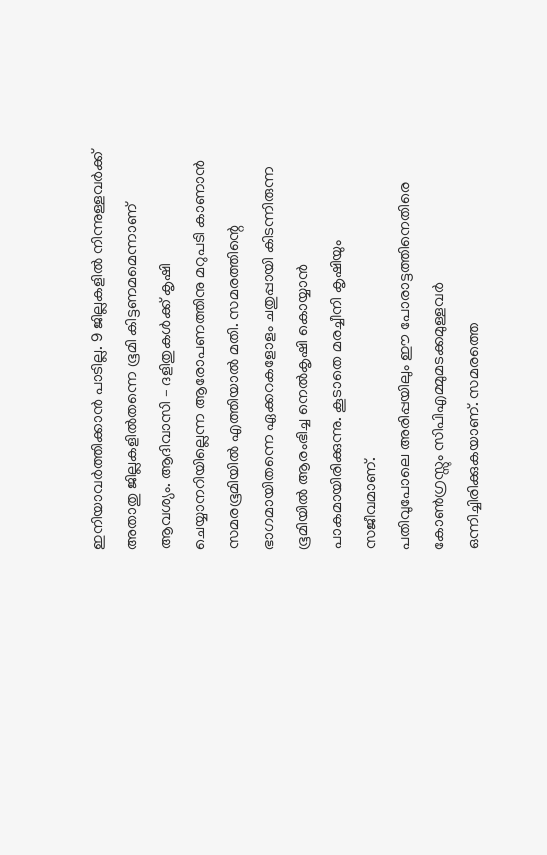ഇനിയാവര്‍ത്തിക്കാന്‍ പാടില്ല. 9 ജില്ലകളില്‍ നിന്നുള്ളവര്‍ക്ക് അതാതു ജില്ലകളില്‍തന്നെ ഭൂമി കിട്ടണമമെന്നാണ് ആവശ്യം. ആദിവാസി – ദളിതുകള്‍ക്ക് കൃഷി ചെയ്യാനറിയില്ലെന്ന ആരോപണത്തിനു മറുപടി കാണാന്‍ സമരഭൂമിയില്‍ എത്തിയാല്‍ മതി. സമരത്തിന്റെ ഭാഗമായിതന്നെ ഏക്കറകളോളം ചതുപ്പായി കിടന്നിരുന്ന ഭൂമിയില്‍ ആരംഭിച്ച നെല്‍കൃഷി കൊയ്യാന്‍ പാകമായിരിക്കുന്നു. കൂടാതെ മരച്ചീനി കൃഷിയും സജീവമാണ്.
പതിവുപോലെ അരിപ്പയിലും ഈ പോരാട്ടത്തിനെതിരെ കോണ്‍ഗ്രസ്സും സിപിഎമ്മുമടക്കമുള്ളവര്‍ ഒന്നിച്ചിരിക്കുകയാണ്. സമരത്തെ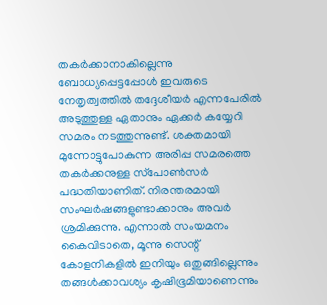തകര്‍ക്കാനാകില്ലെന്നു ബോധ്യപ്പെട്ടപ്പോള്‍ ഇവരുടെ നേതൃത്വത്തില്‍ തദ്ദേശീയര്‍ എന്നപേരില്‍ അടുത്തുള്ള ഏതാനും ഏക്കര്‍ കയ്യേറി സമരം നടത്തുന്നുണ്ട്. ശക്തമായി മുന്നോട്ടുപോകുന്ന അരിപ്പ സമരത്തെ തകര്‍ക്കനുള്ള സ്‌പോണ്‍സര്‍ പദ്ധതിയാണിത്. നിരന്തരമായി സംഘര്‍ഷങ്ങളുണ്ടാക്കാനും അവര്‍ ശ്രമിക്കുന്നു. എന്നാല്‍ സംയമനം കൈവിടാതെ, മൂന്നു സെന്റ് കോളനികളില്‍ ഇനിയും ഒതുങ്ങില്ലെന്നും തങ്ങള്‍ക്കാവശ്യം കൃഷിഭൂമിയാണെന്നും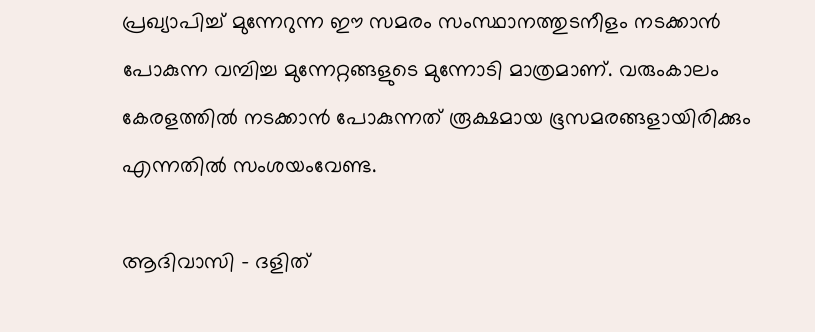പ്രഖ്യാപിച്ച് മുന്നേറുന്ന ഈ സമരം സംസ്ഥാനത്തുടനീളം നടക്കാന്‍ പോകുന്ന വമ്പിച്ച മുന്നേറ്റങ്ങളുടെ മുന്നോടി മാത്രമാണ്. വരുംകാലം കേരളത്തില്‍ നടക്കാന്‍ പോകുന്നത് രൂക്ഷമായ ഭൂസമരങ്ങളായിരിക്കും എന്നതില്‍ സംശയംവേണ്ട.

ആദിവാസി – ദളിത്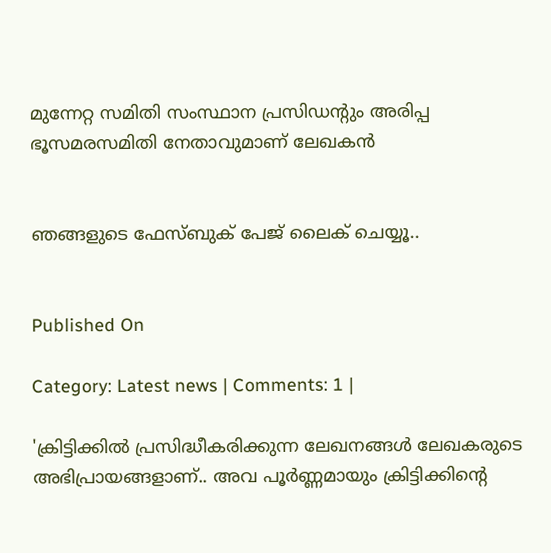മുന്നേറ്റ സമിതി സംസ്ഥാന പ്രസിഡന്റും അരിപ്പ ഭൂസമരസമിതി നേതാവുമാണ് ലേഖകന്‍


ഞങ്ങളുടെ ഫേസ്ബുക് പേജ് ലൈക് ചെയ്യൂ..


Published On

Category: Latest news | Comments: 1 |

'ക്രിട്ടിക്കില്‍ പ്രസിദ്ധീകരിക്കുന്ന ലേഖനങ്ങള്‍ ലേഖകരുടെ അഭിപ്രായങ്ങളാണ്.. അവ പൂര്‍ണ്ണമായും ക്രിട്ടിക്കിന്റെ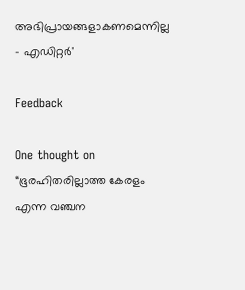അഭിപ്രായങ്ങളാകണമെന്നില്ല - എഡിറ്റര്‍'

Feedback

One thought on “ഭൂരഹിതരില്ലാത്ത കേരളം എന്ന വഞ്ചന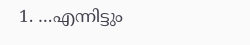1. …എന്നിട്ടും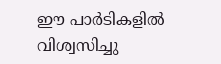ഈ പാര്‍ടികളില്‍ വിശ്വസിച്ചു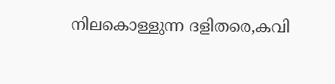നിലകൊള്ളുന്ന ദളിതരെ,കവി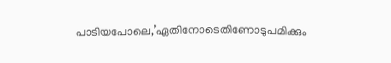പാടിയപോലെ,’ഏതിനോടെതിണോടുപമിക്കും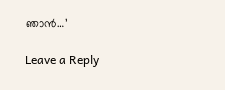ഞാന്‍…’

Leave a Reply